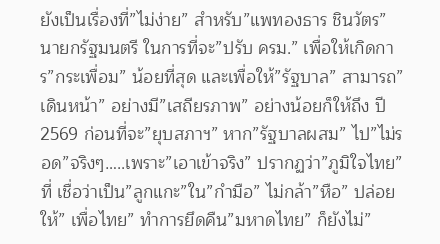ยังเป็นเรื่องที่”ไม่ง่าย” สำหรับ”แพทองธาร ชินวัตร” นายกรัฐมนตรี ในการที่จะ”ปรับ ครม.” เพื่อให้เกิดการ”กระเพื่อม” น้อยที่สุด และเพื่อให้”รัฐบาล” สามารถ”เดินหน้า” อย่างมี”เสถียรภาพ” อย่างน้อยก็ให้ถึง ปี 2569 ก่อนที่จะ”ยุบสภาฯ” หาก”รัฐบาลผสม” ไป”ไม่รอด”จริงๆ…..เพราะ”เอาเข้าจริง” ปรากฏว่า”ภูมิใจไทย” ที่ เชื่อว่าเป็น”ลูกแกะ”ใน”กำมือ” ไม่กล้า”หือ” ปล่อยให้” เพื่อไทย” ทำการยึดคืน”มหาดไทย” ก็ยังไม่”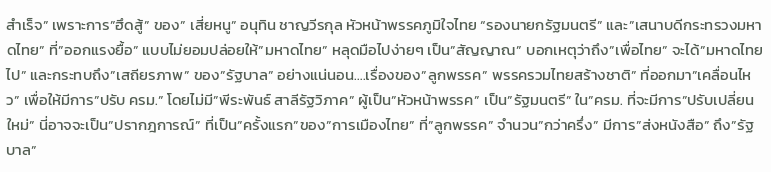สำเร็จ” เพราะการ”ฮึดสู้” ของ” เสี่ยหนู” อนุทิน ชาญวีรกุล หัวหน้าพรรคภูมิใจไทย “รองนายกรัฐมนตรี” และ”เสนาบดีกระทรวงมหาดไทย” ที่”ออกแรงยื้อ” แบบไม่ยอมปล่อยให้”มหาดไทย” หลุดมือไปง่ายๆ เป็น”สัญญาณ” บอกเหตุว่าถึง”เพื่อไทย” จะได้”มหาดไทยไป” และกระทบถึง”เสถียรภาพ” ของ”รัฐบาล” อย่างแน่นอน….เรื่องของ”ลูกพรรค” พรรครวมไทยสร้างชาติ” ที่ออกมา”เคลื่อนไหว” เพื่อให้มีการ”ปรับ ครม.” โดยไม่มี”พีระพันธ์ สาลีรัฐวิภาค” ผู้เป็น”หัวหน้าพรรค” เป็น”รัฐมนตรี” ใน”ครม. ที่จะมีการ”ปรับเปลี่ยนใหม่” นี่อาจจะเป็น”ปรากฎการณ์” ที่เป็น”ครั้งแรก”ของ”การเมืองไทย” ที่”ลูกพรรค” จำนวน”กว่าครึ่ง” มีการ”ส่งหนังสือ” ถึง”รัฐบาล”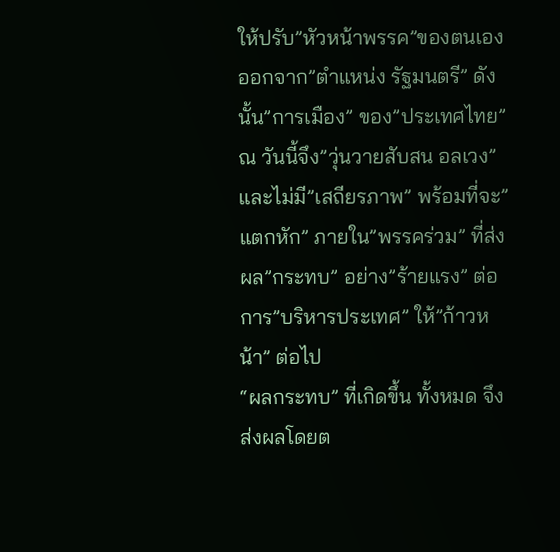ให้ปรับ”หัวหน้าพรรค”ของตนเองออกจาก”ตำแหน่ง รัฐมนตรี” ดังนั้น”การเมือง” ของ”ประเทศไทย” ณ วันนี้จึง”วุ่นวายสับสน อลเวง” และไม่มี”เสถียรภาพ” พร้อมที่จะ”แตกหัก” ภายใน”พรรคร่วม” ที่ส่งผล”กระทบ” อย่าง”ร้ายแรง” ต่อการ”บริหารประเทศ” ให้”ก้าวหน้า” ต่อไป
“ผลกระทบ” ที่เกิดขึ้น ทั้งหมด จึงส่งผลโดยต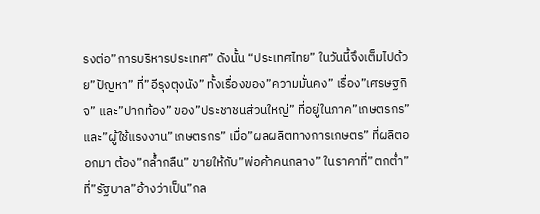รงต่อ”การบริหารประเทศ” ดังนั้น “ประเทศไทย” ในวันนี้จึงเต็มไปด้วย”ปัญหา” ที่”อีรุงตุงนัง” ทั้งเรื่องของ”ความมั่นคง” เรื่อง”เศรษฐกิจ” และ”ปากท้อง” ของ”ประชาชนส่วนใหญ่” ที่อยู่ในภาค”เกษตรกร”และ”ผู้ใช้แรงงาน”เกษตรกร” เมื่อ”ผลผลิตทางการเกษตร” ที่ผลิตออกมา ต้อง”กล้ำกลืน” ขายให้กับ”พ่อค้าคนกลาง” ในราคาที่”ตกต่ำ” ที่”รัฐบาล”อ้างว่าเป็น”กล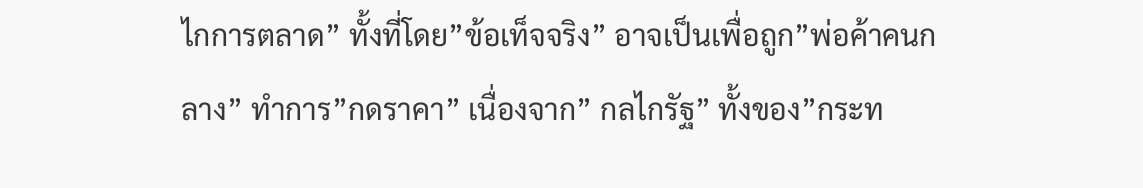ไกการตลาด” ทั้งที่โดย”ข้อเท็จจริง” อาจเป็นเพื่อถูก”พ่อค้าคนกลาง” ทำการ”กดราคา” เนื่องจาก” กลไกรัฐ” ทั้งของ”กระท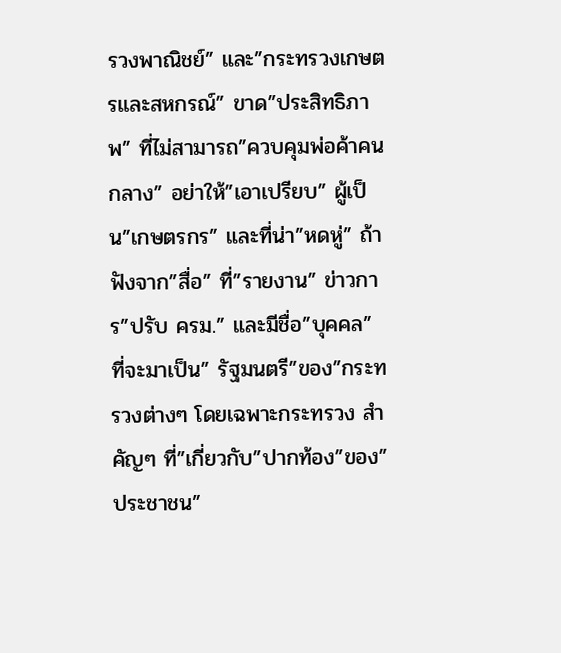รวงพาณิชย์” และ”กระทรวงเกษตรและสหกรณ์” ขาด”ประสิทธิภาพ” ที่ไม่สามารถ”ควบคุมพ่อค้าคนกลาง” อย่าให้”เอาเปรียบ” ผู้เป็น”เกษตรกร” และที่น่า”หดหู่” ถ้าฟังจาก”สื่อ” ที่”รายงาน” ข่าวการ”ปรับ ครม.” และมีชื่อ”บุคคล” ที่จะมาเป็น” รัฐมนตรี”ของ”กระทรวงต่างๆ โดยเฉพาะกระทรวง สำคัญๆ ที่”เกี่ยวกับ”ปากท้อง”ของ”ประชาชน”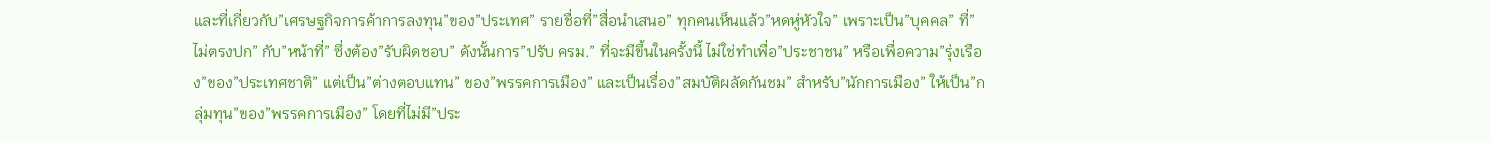และที่เกี่ยวกับ”เศรษฐกิจการค้าการลงทุน”ของ”ประเทศ” รายชื่อที่”สื่อนำเสนอ” ทุกคนเห็นแล้ว”หดหู่หัวใจ” เพราะเป็น”บุคคล” ที่”ไม่ตรงปก” กับ”หน้าที่” ซึ่งต้อง”รับผิดชอบ” ดังนั้นการ”ปรับ ครม.” ที่จะมีขึ้นในครั้งนี้ ไม่ใช่ทำเพื่อ”ประชาชน” หรือเพื่อความ”รุ่งเรือง”ของ”ประเทศชาติ” แต่เป็น”ต่างตอบแทน” ของ”พรรคการเมือง” และเป็นเรื่อง”สมบัติผลัดกันชม” สำหรับ”นักการเมือง” ให้เป็น”กลุ่มทุน”ของ”พรรคการเมือง” โดยที่ไม่มี”ประ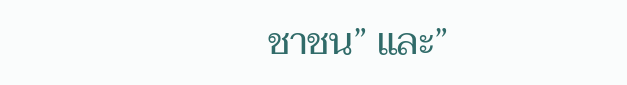ชาชน” และ”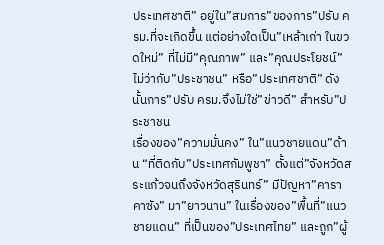ประเทศชาติ” อยู่ใน”สมการ”ของการ”ปรับ ครม.ที่จะเกิดขึ้น แต่อย่างใดเป็น”เหล้าเก่า ในขวดใหม่” ที่ไม่มี”คุณภาพ” และ”คุณประโยชน์” ไม่ว่ากับ”ประชาชน” หรือ”ประเทศชาติ” ดังนั้นการ”ปรับ ครม.จึงไม่ใช่”ข่าวดี” สำหรับ”ประชาชน
เรื่องของ”ความมั่นคง” ใน”แนวชายแดน”ด้าน “ที่ติดกับ”ประเทศกัมพูชา” ตั้งแต่”จังหวัดสระแก้วจนถึงจังหวัดสุรินทร์” มีปัญหา”คาราคาซัง” มา”ยาวนาน” ในเรื่องของ”พื้นที่”แนวชายแดน” ที่เป็นของ”ประเทศไทย” และถูก”ผู้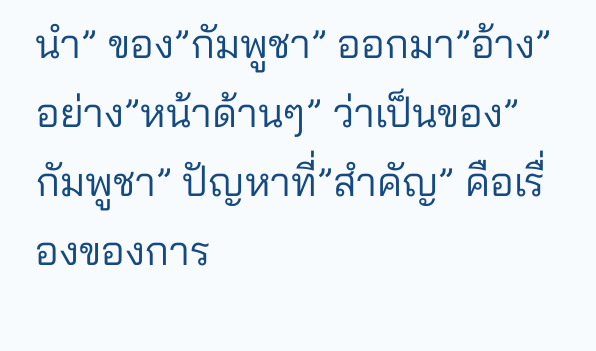นำ” ของ”กัมพูชา” ออกมา”อ้าง”อย่าง”หน้าด้านๆ” ว่าเป็นของ”กัมพูชา” ปัญหาที่”สำคัญ” คือเรื่องของการ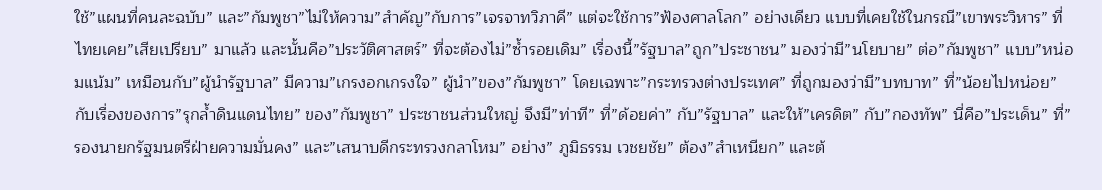ใช้”แผนที่คนละฉบับ” และ”กัมพูชา”ไม่ให้ความ”สำคัญ”กับการ”เจรจาทวิภาคี” แต่จะใช้การ”ฟ้องศาลโลก” อย่างเดียว แบบที่เคยใช้ในกรณี”เขาพระวิหาร” ที่ไทยเคย”เสียเปรียบ” มาแล้ว และนั้นคือ”ประวัติศาสตร์” ที่จะต้องไม่”ซ้ำรอยเดิม” เรื่องนี้”รัฐบาล”ถูก”ประชาชน” มองว่ามี”นโยบาย” ต่อ”กัมพูชา” แบบ”หน่อมแน้ม” เหมือนกับ”ผู้นำรัฐบาล” มีความ”เกรงอกเกรงใจ” ผู้นำ”ของ”กัมพูชา” โดยเฉพาะ”กระทรวงต่างประเทศ” ที่ถูกมองว่ามี”บทบาท” ที่”น้อยไปหน่อย” กับเรื่องของการ”รุกล้ำดินแดนไทย” ของ”กัมพูชา” ประชาชนส่วนใหญ่ จึงมี”ท่าที” ที่”ด้อยค่า” กับ”รัฐบาล” และให้”เครดิต” กับ”กองทัพ” นี่คือ”ประเด็น” ที่”รองนายกรัฐมนตรีฝ่ายความมั่นคง” และ”เสนาบดีกระทรวงกลาโหม” อย่าง” ภูมิธรรม เวชยชัย” ต้อง”สำเหนียก” และต้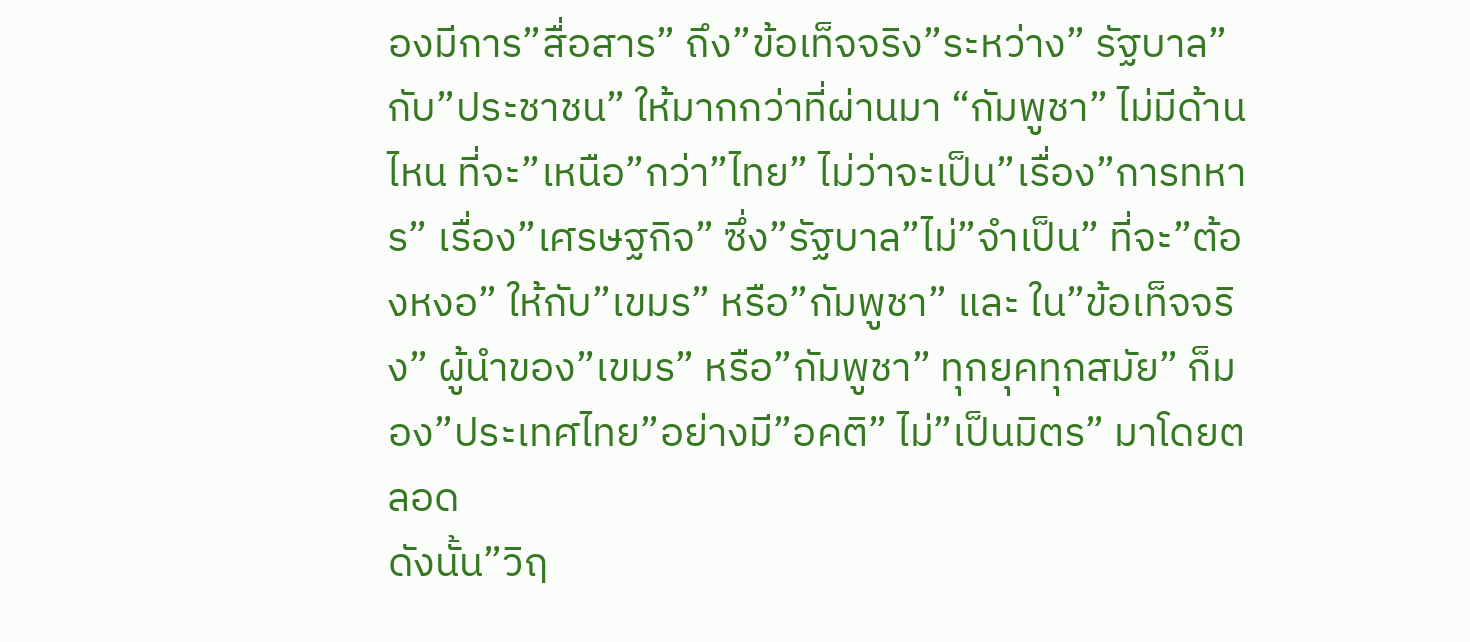องมีการ”สื่อสาร” ถึง”ข้อเท็จจริง”ระหว่าง” รัฐบาล” กับ”ประชาชน” ให้มากกว่าที่ผ่านมา “กัมพูชา” ไม่มีด้านไหน ที่จะ”เหนือ”กว่า”ไทย” ไม่ว่าจะเป็น”เรื่อง”การทหาร” เรื่อง”เศรษฐกิจ” ซึ่ง”รัฐบาล”ไม่”จำเป็น” ที่จะ”ต้องหงอ” ให้กับ”เขมร” หรือ”กัมพูชา” และ ใน”ข้อเท็จจริง” ผู้นำของ”เขมร” หรือ”กัมพูชา” ทุกยุคทุกสมัย” ก็มอง”ประเทศไทย”อย่างมี”อคติ” ไม่”เป็นมิตร” มาโดยตลอด
ดังนั้น”วิฤ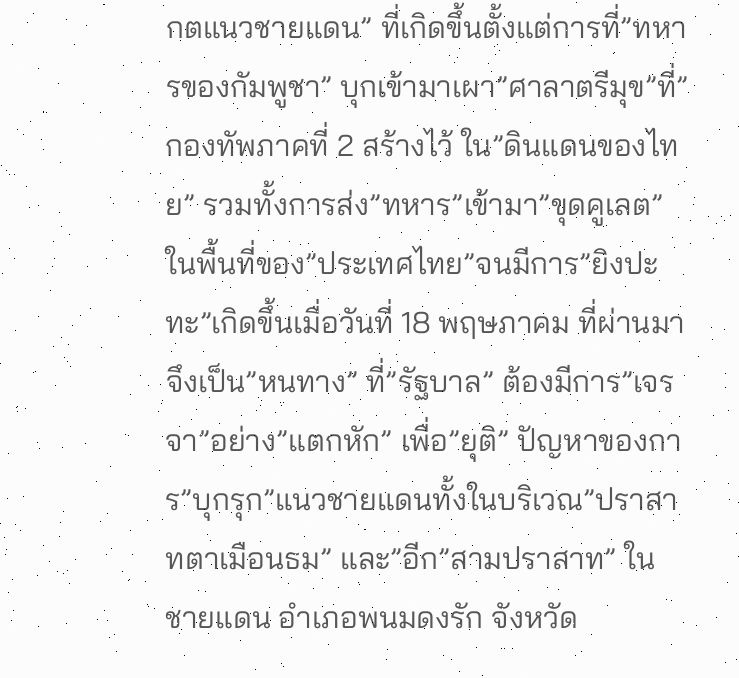กตแนวชายแดน” ที่เกิดขึ้นตั้งแต่การที่”ทหารของกัมพูชา” บุกเข้ามาเผา”ศาลาตรีมุข”ที่”กองทัพภาคที่ 2 สร้างไว้ ใน”ดินแดนของไทย” รวมทั้งการส่ง”ทหาร”เข้ามา”ขุดคูเลต” ในพื้นที่ของ”ประเทศไทย”จนมีการ”ยิงปะทะ”เกิดขึ้นเมื่อวันที่ 18 พฤษภาคม ที่ผ่านมา จึงเป็น”หนทาง” ที่”รัฐบาล” ต้องมีการ”เจรจา”อย่าง”แตกหัก” เพื่อ”ยุติ” ปัญหาของการ”บุกรุก”แนวชายแดนทั้งในบริเวณ”ปราสาทตาเมือนธม” และ”อีก”สามปราสาท” ใน ชายแดน อำเภอพนมดงรัก จังหวัด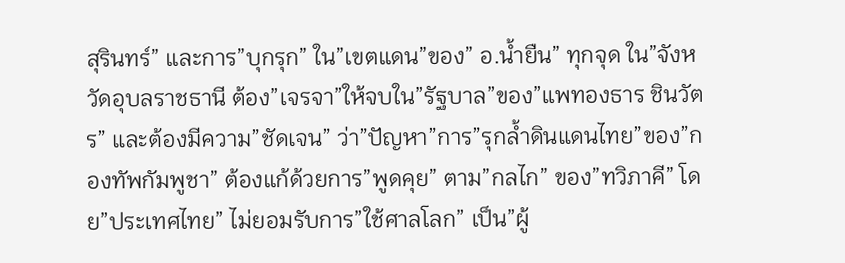สุรินทร์” และการ”บุกรุก” ใน”เขตแดน”ของ” อ.น้ำยืน” ทุกจุด ใน”จังหวัดอุบลราชธานี ต้อง”เจรจา”ให้จบใน”รัฐบาล”ของ”แพทองธาร ชินวัตร” และต้องมีความ”ชัดเจน” ว่า”ปัญหา”การ”รุกล้ำดินแดนไทย”ของ”กองทัพกัมพูชา” ต้องแก้ด้วยการ”พูดคุย” ตาม”กลไก” ของ”ทวิภาคี” โดย”ประเทศไทย” ไม่ยอมรับการ”ใช้ศาลโลก” เป็น”ผู้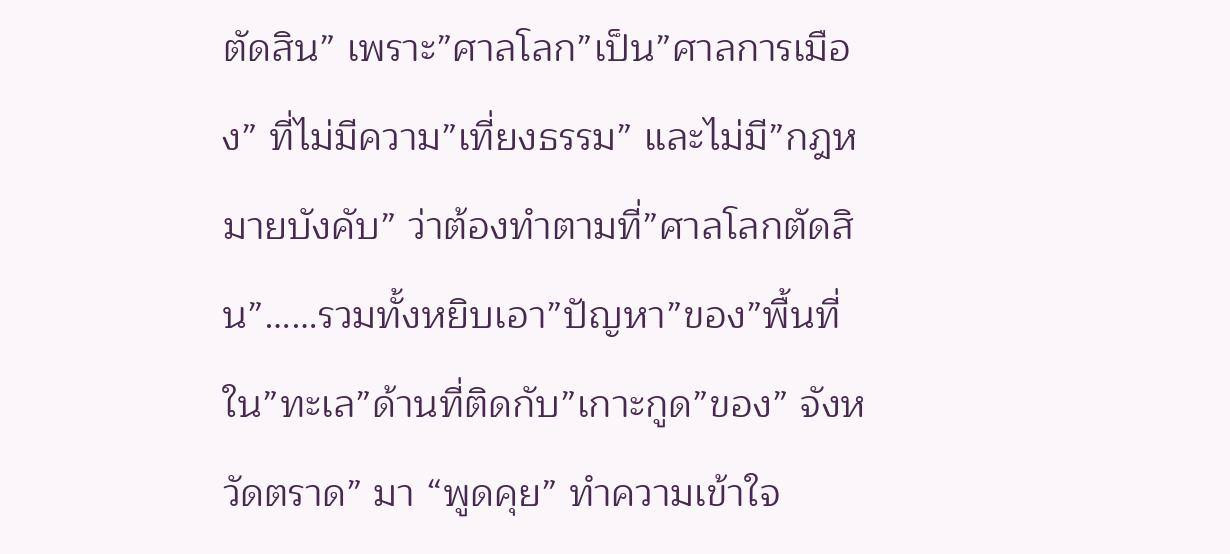ตัดสิน” เพราะ”ศาลโลก”เป็น”ศาลการเมือง” ที่ไม่มีความ”เที่ยงธรรม” และไม่มี”กฎหมายบังคับ” ว่าต้องทำตามที่”ศาลโลกตัดสิน”……รวมทั้งหยิบเอา”ปัญหา”ของ”พื้นที่ใน”ทะเล”ด้านที่ติดกับ”เกาะกูด”ของ” จังหวัดตราด” มา “พูดคุย” ทำความเข้าใจ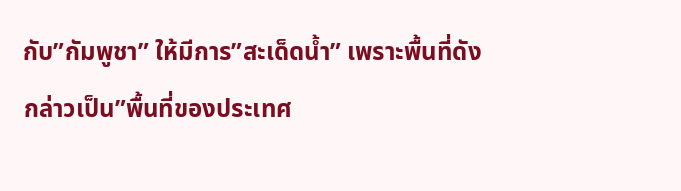กับ”กัมพูชา” ให้มีการ”สะเด็ดน้ำ” เพราะพื้นที่ดังกล่าวเป็น”พื้นที่ของประเทศ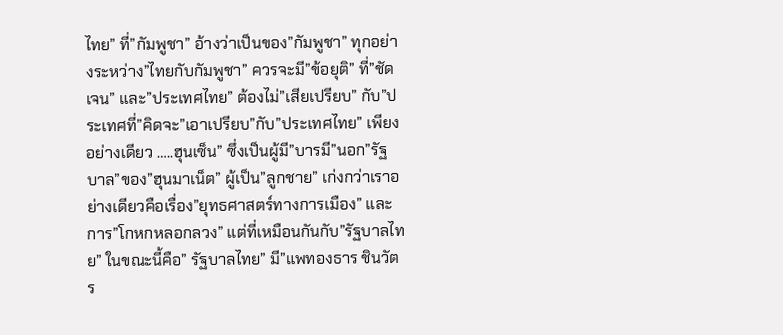ไทย” ที่”กัมพูชา” อ้างว่าเป็นของ”กัมพูชา” ทุกอย่างระหว่าง”ไทยกับกัมพูชา” ควรจะมี”ข้อยุติ” ที่”ชัดเจน” และ”ประเทศไทย” ต้องไม่”เสียเปรียบ” กับ”ประเทศที่”คิดจะ”เอาเปรียบ”กับ”ประเทศไทย” เพียงอย่างเดียว …..ฮุนเซ็น” ซึ่งเป็นผู้มี”บารมี”นอก”รัฐบาล”ของ”ฮุนมาเน็ต” ผู้เป็น”ลูกชาย” เก่งกว่าเราอย่างเดียวคือเรื่อง”ยุทธศาสตร์ทางการเมือง” และการ”โกหกหลอกลวง” แต่ที่เหมือนกันกับ”รัฐบาลไทย” ในขณะนี้คือ” รัฐบาลไทย” มี”แพทองธาร ชินวัตร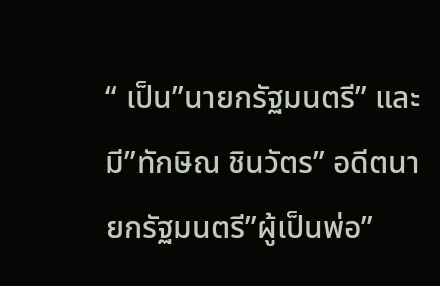“ เป็น”นายกรัฐมนตรี” และมี”ทักษิณ ชินวัตร” อดีตนายกรัฐมนตรี”ผู้เป็นพ่อ”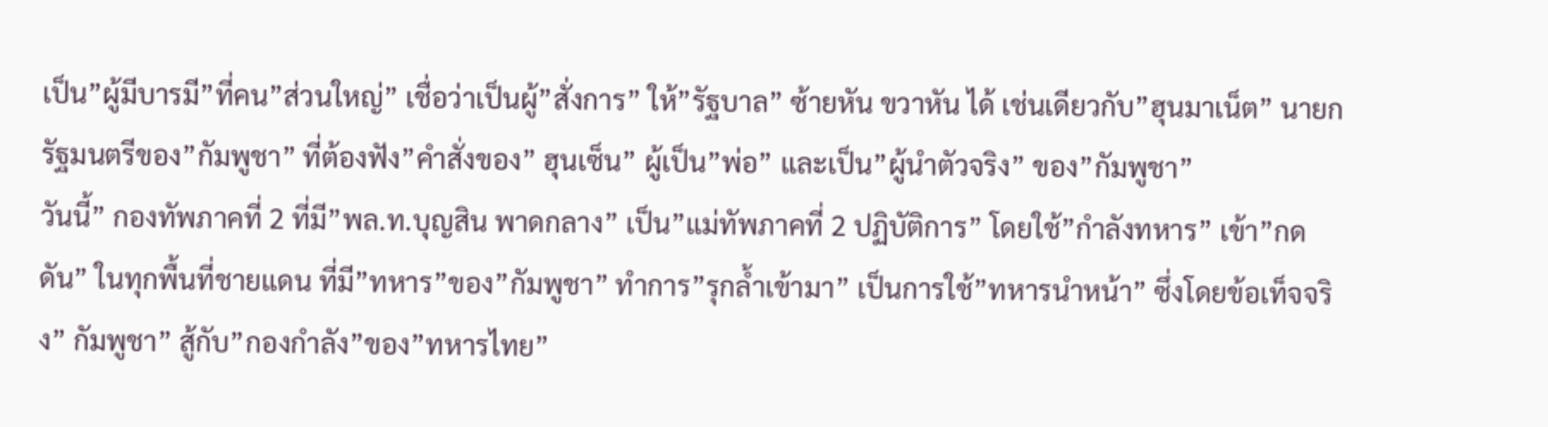เป็น”ผู้มีบารมี”ที่คน”ส่วนใหญ่” เชื่อว่าเป็นผู้”สั่งการ” ให้”รัฐบาล” ซ้ายหัน ขวาหัน ได้ เช่นเดียวกับ”ฮุนมาเน็ต” นายกรัฐมนตรีของ”กัมพูชา” ที่ต้องฟัง”คำสั่งของ” ฮุนเซ็น” ผู้เป็น”พ่อ” และเป็น”ผู้นำตัวจริง” ของ”กัมพูชา”
วันนี้” กองทัพภาคที่ 2 ที่มี”พล.ท.บุญสิน พาดกลาง” เป็น”แม่ทัพภาคที่ 2 ปฏิบัติการ” โดยใช้”กำลังทหาร” เข้า”กดดัน” ในทุกพื้นที่ชายแดน ที่มี”ทหาร”ของ”กัมพูชา” ทำการ”รุกล้ำเข้ามา” เป็นการใช้”ทหารนำหน้า” ซึ่งโดยข้อเท็จจริง” กัมพูชา” สู้กับ”กองกำลัง”ของ”ทหารไทย”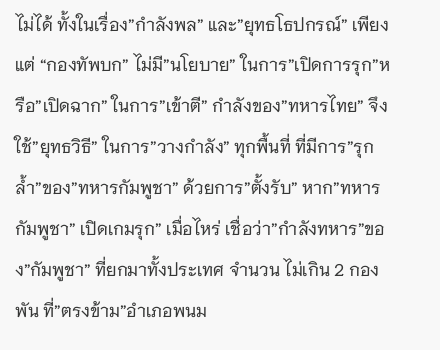ไม่ได้ ทั้งในเรื่อง”กำลังพล” และ”ยุทธโธปกรณ์” เพียงแต่ “กองทัพบก” ไม่มี”นโยบาย” ในการ”เปิดการรุก”หรือ”เปิดฉาก” ในการ”เข้าตี” กำลังของ”ทหารไทย” จึงใช้”ยุทธวิธี” ในการ”วางกำลัง” ทุกพื้นที่ ที่มีการ”รุกล้ำ”ของ”ทหารกัมพูชา” ด้วยการ”ตั้งรับ” หาก”ทหารกัมพูชา” เปิดเกมรุก” เมื่อไหร่ เชื่อว่า”กำลังทหาร”ของ”กัมพูชา” ที่ยกมาทั้งประเทศ จำนวน ไม่เกิน 2 กองพัน ที่”ตรงข้าม”อำเภอพนม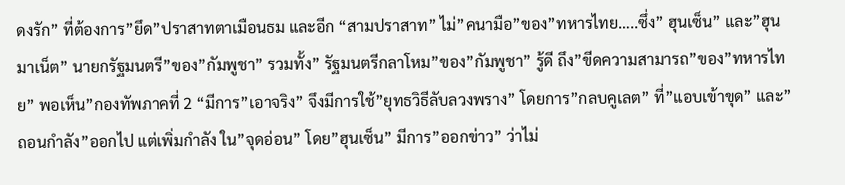ดงรัก” ที่ต้องการ”ยึด”ปราสาทตาเมือนธม และอีก “สามปราสาท” ไม่”คนามือ”ของ”ทหารไทย…..ซึ่ง” ฮุนเซ็น” และ”ฮุนมาเน็ต” นายกรัฐมนตรี”ของ”กัมพูชา” รวมทั้ง” รัฐมนตรีกลาโหม”ของ”กัมพูชา” รู้ดี ถึง”ขีดความสามารถ”ของ”ทหารไทย” พอเห็น”กองทัพภาคที่ 2 “มีการ”เอาจริง” จึงมีการใช้”ยุทธวิธีลับลวงพราง” โดยการ”กลบคูเลต” ที่”แอบเข้าขุด” และ”ถอนกำลัง”ออกไป แต่เพิ่มกำลัง ใน”จุดอ่อน” โดย”ฮุนเซ็น” มีการ”ออกข่าว” ว่าไม่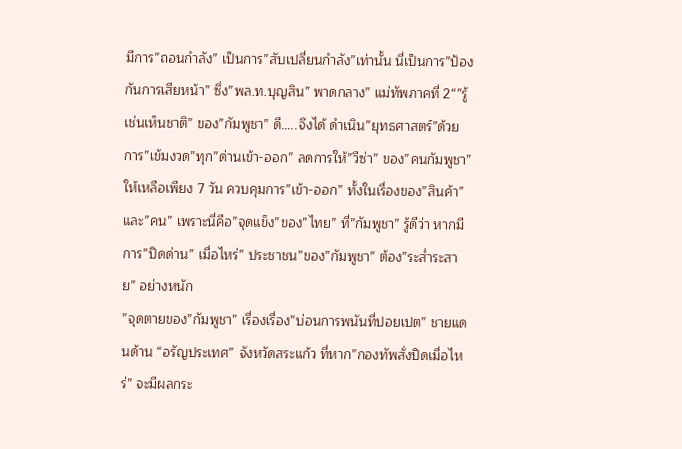มีการ”ถอนกำลัง” เป็นการ”สับเปลี่ยนกำลัง”เท่านั้น นี่เป็นการ”ป้องกันการเสียหน้า” ซึ่ง”พล.ท.บุญสิน” พาดกลาง” แม่ทัพภาคที่ 2“”รู้เช่นเห็นชาติ” ของ”กัมพูชา” ดี…..จึงได้ ดำเนิน”ยุทธศาสตร์”ด้วยการ”เข้มงวด”ทุก”ด่านเข้า-ออก” ลดการให้”วีซ่า” ของ”คนกัมพูชา” ให้เหลือเพียง 7 วัน ควบคุมการ”เข้า-ออก” ทั้งในเรื่องของ”สินค้า”และ”คน” เพราะนี่คือ”จุดแข็ง”ของ”ไทย” ที่”กัมพูชา” รู้ดีว่า หากมีการ”ปิดด่าน” เมื่อไหร่” ประชาชน”ของ”กัมพูชา” ต้อง”ระส่ำระสาย” อย่างหนัก
”จุดตายของ”กัมพูชา” เรื่องเรื่อง”บ่อนการพนันที่ปอยเปต” ชายแดนด้าน “อรัญประเทศ” จังหวัดสระแก้ว ที่หาก”กองทัพสั่งปิดเมื่อไหร่” จะมีผลกระ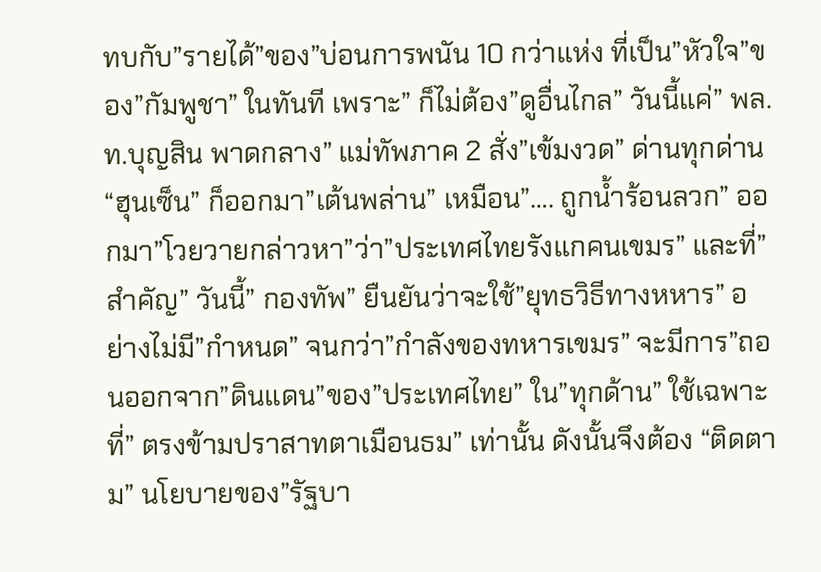ทบกับ”รายได้”ของ”บ่อนการพนัน 10 กว่าแห่ง ที่เป็น”หัวใจ”ของ”กัมพูชา” ในทันที เพราะ” ก็ไม่ต้อง”ดูอื่นไกล” วันนี้แค่” พล.ท.บุญสิน พาดกลาง” แม่ทัพภาค 2 สั่ง”เข้มงวด” ด่านทุกด่าน “ฮุนเซ็น” ก็ออกมา”เต้นพล่าน” เหมือน”…. ถูกน้ำร้อนลวก” ออกมา”โวยวายกล่าวหา”ว่า”ประเทศไทยรังแกคนเขมร” และที่”สำคัญ” วันนี้” กองทัพ” ยืนยันว่าจะใช้”ยุทธวิธีทางหหาร” อย่างไม่มี”กำหนด” จนกว่า”กำลังของทหารเขมร” จะมีการ”ถอนออกจาก”ดินแดน”ของ”ประเทศไทย” ใน”ทุกด้าน” ใช้เฉพาะที่” ตรงข้ามปราสาทตาเมือนธม” เท่านั้น ดังนั้นจึงต้อง “ติดตาม” นโยบายของ”รัฐบา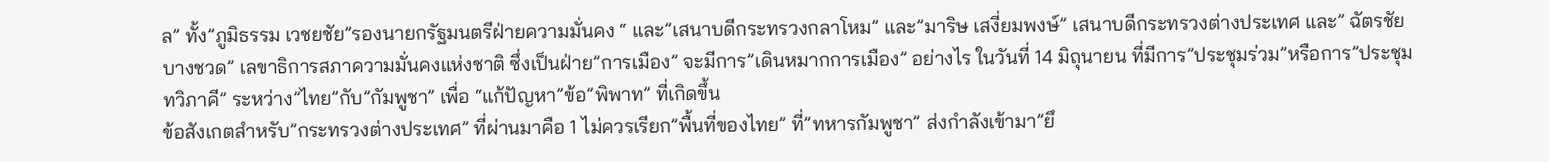ล” ทั้ง”ภูมิธรรม เวชยชัย”รองนายกรัฐมนตรีฝ่ายความมั่นคง “ และ”เสนาบดีกระทรวงกลาโหม” และ”มาริษ เสงี่ยมพงษ์” เสนาบดีกระทรวงต่างประเทศ และ” ฉัตรชัย บางชวด” เลขาธิการสภาความมั่นคงแห่งชาติ ซึ่งเป็นฝ่าย”การเมือง” จะมีการ”เดินหมากการเมือง” อย่างไร ในวันที่ 14 มิถุนายน ที่มีการ”ประชุมร่วม”หรือการ”ประชุมทวิภาคี” ระหว่าง”ไทย”กับ”กัมพูชา” เพื่อ “แก้ปัญหา”ข้อ”พิพาท” ที่เกิดขึ้น
ข้อสังเกตสำหรับ”กระทรวงต่างประเทศ” ที่ผ่านมาคือ 1 ไม่ควรเรียก”พื้นที่ของไทย” ที่”ทหารกัมพูชา” ส่งกำลังเข้ามา”ยึ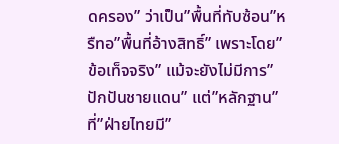ดครอง” ว่าเป็น”พื้นที่ทับซ้อน”หรืทอ”พื้นที่อ้างสิทธิ์” เพราะโดย”ข้อเท็จจริง” แม้จะยังไม่มีการ”ปักปันชายแดน” แต่”หลักฐาน” ที่”ฝ่ายไทยมี”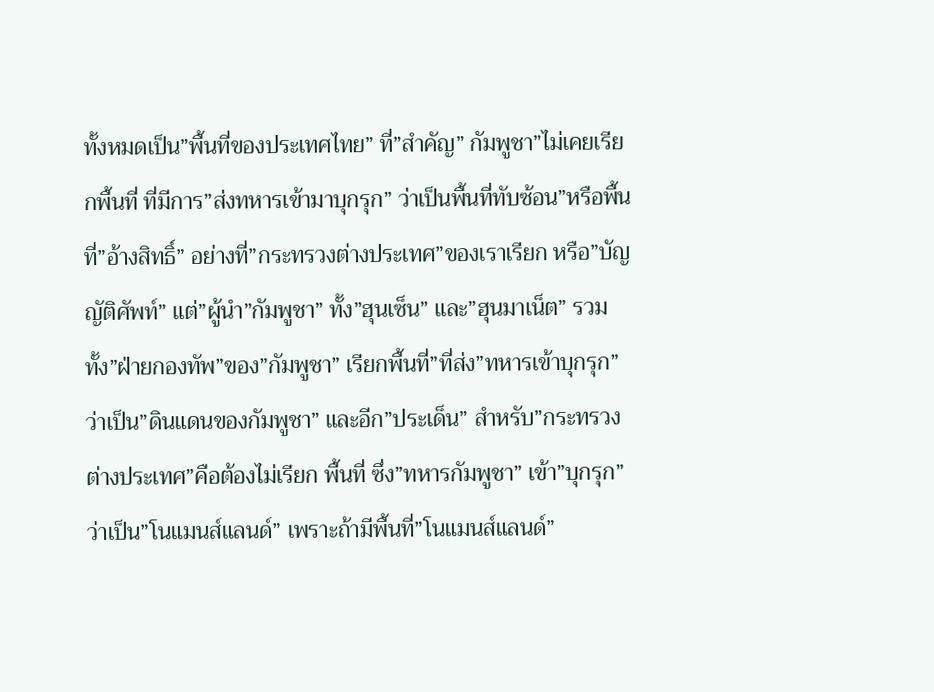ทั้งหมดเป็น”พื้นที่ของประเทศไทย” ที่”สำคัญ” กัมพูชา”ไม่เคยเรียกพื้นที่ ที่มีการ”ส่งทหารเข้ามาบุกรุก” ว่าเป็นพื้นที่ทับซ้อน”หรือพื้นที่”อ้างสิทธิ์” อย่างที่”กระทรวงต่างประเทศ”ของเราเรียก หรือ”บัญญัติศัพท์” แต่”ผู้นำ”กัมพูชา” ทั้ง”ฮุนเซ็น” และ”ฮุนมาเน็ต” รวมทั้ง”ฝ่ายกองทัพ”ของ”กัมพูชา” เรียกพื้นที่”ที่ส่ง”ทหารเข้าบุกรุก”ว่าเป็น”ดินแดนของกัมพูชา” และอีก”ประเด็น” สำหรับ”กระทรวงต่างประเทศ”คือต้องไม่เรียก พื้นที่ ซึ่ง”ทหารกัมพูชา” เข้า”บุกรุก”ว่าเป็น”โนแมนส์แลนด์” เพราะถ้ามีพื้นที่”โนแมนส์แลนด์”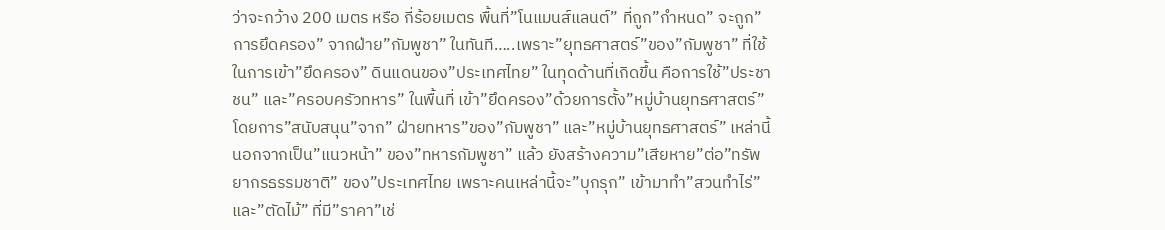ว่าจะกว้าง 200 เมตร หรือ กี่ร้อยเมตร พื้นที่”โนแมนส์แลนต์” ที่ถูก”กำหนด” จะถูก”การยึดครอง” จากฝ่าย”กัมพูชา” ในทันที…..เพราะ”ยุทธศาสตร์”ของ”กัมพูชา” ที่ใช้ในการเข้า”ยึดครอง” ดินแดนของ”ประเทศไทย” ในทุดด้านที่เกิดขึ้น คือการใช้”ประชาชน” และ”ครอบครัวทหาร” ในพื้นที่ เข้า”ยึดครอง”ด้วยการตั้ง”หมู่บ้านยุทธศาสตร์” โดยการ”สนับสนุน”จาก” ฝ่ายทหาร”ของ”กัมพูชา” และ”หมู่บ้านยุทธศาสตร์” เหล่านี้ นอกจากเป็น”แนวหน้า” ของ”ทหารกัมพูชา” แล้ว ยังสร้างความ”เสียหาย”ต่อ”ทรัพยากรธรรมชาติ” ของ”ประเทศไทย เพราะคนเหล่านี้จะ”บุกรุก” เข้ามาทำ”สวนทำไร่” และ”ตัดไม้” ที่มี”ราคา”เช่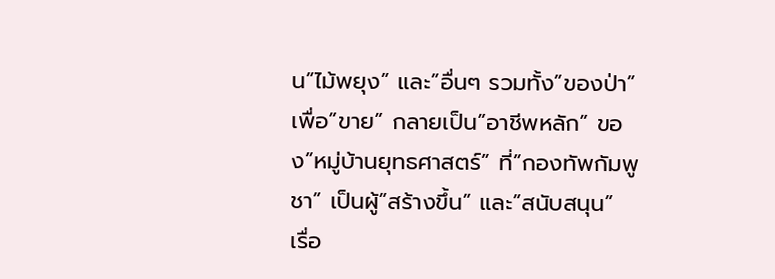น”ไม้พยุง” และ”อื่นๆ รวมทั้ง”ของป่า” เพื่อ”ขาย” กลายเป็น”อาชีพหลัก” ของ”หมู่บ้านยุทธศาสตร์” ที่”กองทัพกัมพูชา” เป็นผู้”สร้างขึ้น” และ”สนับสนุน”
เรื่อ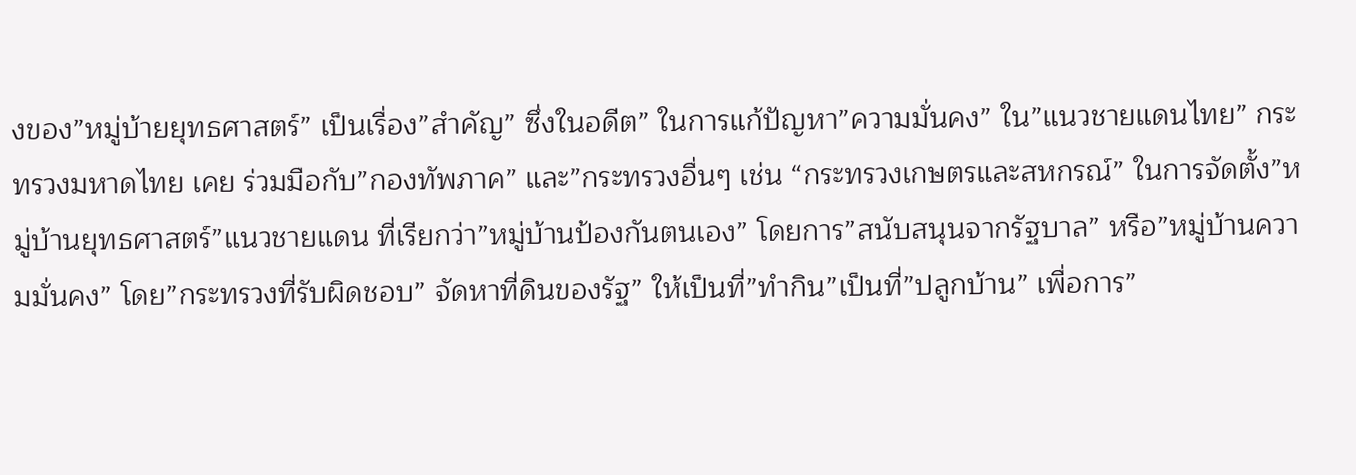งของ”หมู่บ้ายยุทธศาสตร์” เป็นเรื่อง”สำคัญ” ซึ่งในอดีต” ในการแก้ปัญหา”ความมั่นคง” ใน”แนวชายแดนไทย” กระทรวงมหาดไทย เคย ร่วมมือกับ”กองทัพภาค” และ”กระทรวงอื่นๆ เช่น “กระทรวงเกษตรและสหกรณ์” ในการจัดตั้ง”หมู่บ้านยุทธศาสตร์”แนวชายแดน ที่เรียกว่า”หมู่บ้านป้องกันตนเอง” โดยการ”สนับสนุนจากรัฐบาล” หรือ”หมู่บ้านความมั่นคง” โดย”กระทรวงที่รับผิดชอบ” จัดหาที่ดินของรัฐ” ให้เป็นที่”ทำกิน”เป็นที่”ปลูกบ้าน” เพื่อการ”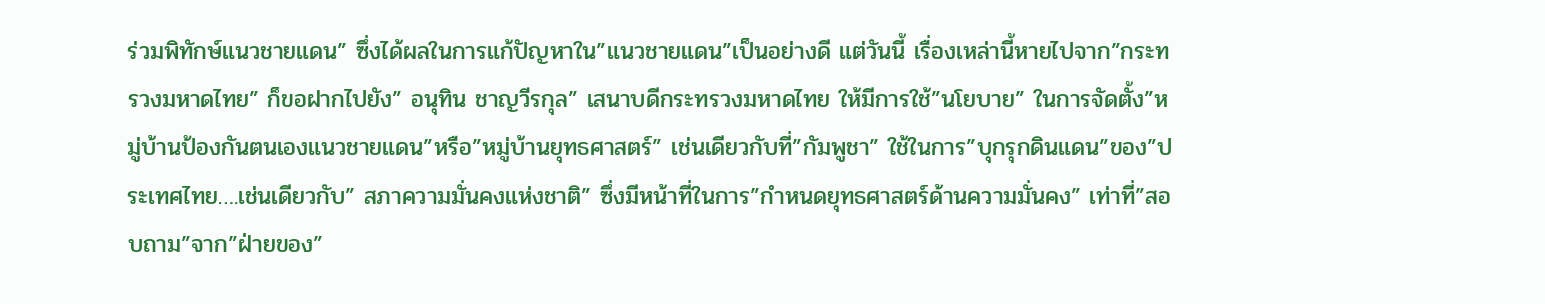ร่วมพิทักษ์แนวชายแดน” ซึ่งได้ผลในการแก้ปัญหาใน”แนวชายแดน”เป็นอย่างดี แต่วันนี้ เรื่องเหล่านี้หายไปจาก”กระทรวงมหาดไทย” ก็ขอฝากไปยัง” อนุทิน ชาญวีรกุล” เสนาบดีกระทรวงมหาดไทย ให้มีการใช้”นโยบาย” ในการจัดตั้ง”หมู่บ้านป้องกันตนเองแนวชายแดน”หรือ”หมู่บ้านยุทธศาสตร์” เช่นเดียวกับที่”กัมพูชา” ใช้ในการ”บุกรุกดินแดน”ของ”ประเทศไทย….เช่นเดียวกับ” สภาความมั่นคงแห่งชาติ” ซึ่งมีหน้าที่ในการ”กำหนดยุทธศาสตร์ด้านความมั่นคง” เท่าที่”สอบถาม”จาก”ฝ่ายของ”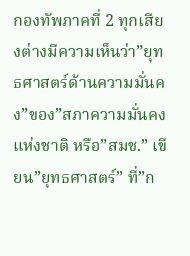กองทัพภาคที่ 2 ทุกเสียงต่างมีความเห็นว่า”ยุทธศาสตร์ด้านความมั่นคง”ของ”สภาความมั่นคงแห่งชาติ หรือ”สมช.” เขียน”ยุทธศาสตร์” ที่”ก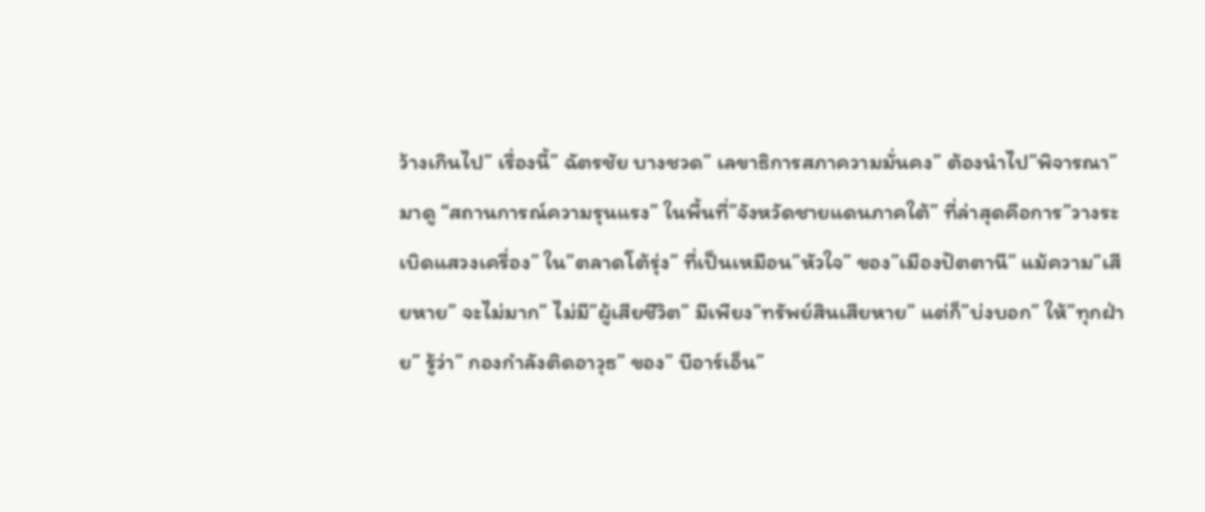ว้างเกินไป” เรื่องนี้” ฉัตรชัย บางชวด” เลขาธิการสภาความมั่นคง” ต้องนำไป”พิจารณา”
มาดู “สถานการณ์ความรุนแรง” ในพื้นที่”จังหวัดชายแดนภาคใต้” ที่ล่าสุดคือการ”วางระเบิดแสวงเครื่อง” ใน”ตลาดโต้รุ่ง” ที่เป็นเหมือน”หัวใจ” ของ”เมืองปัตตานี” แม้ความ”เสียหาย” จะไม่มาก” ไม่มี”ผู้เสียชีวิต” มีเพียง”ทรัพย์สินเสียหาย” แต่ก็”บ่งบอก” ให้”ทุกฝ่าย” รู้ว่า” กองกำลังติดอาวุธ” ของ” บีอาร์เอ็น”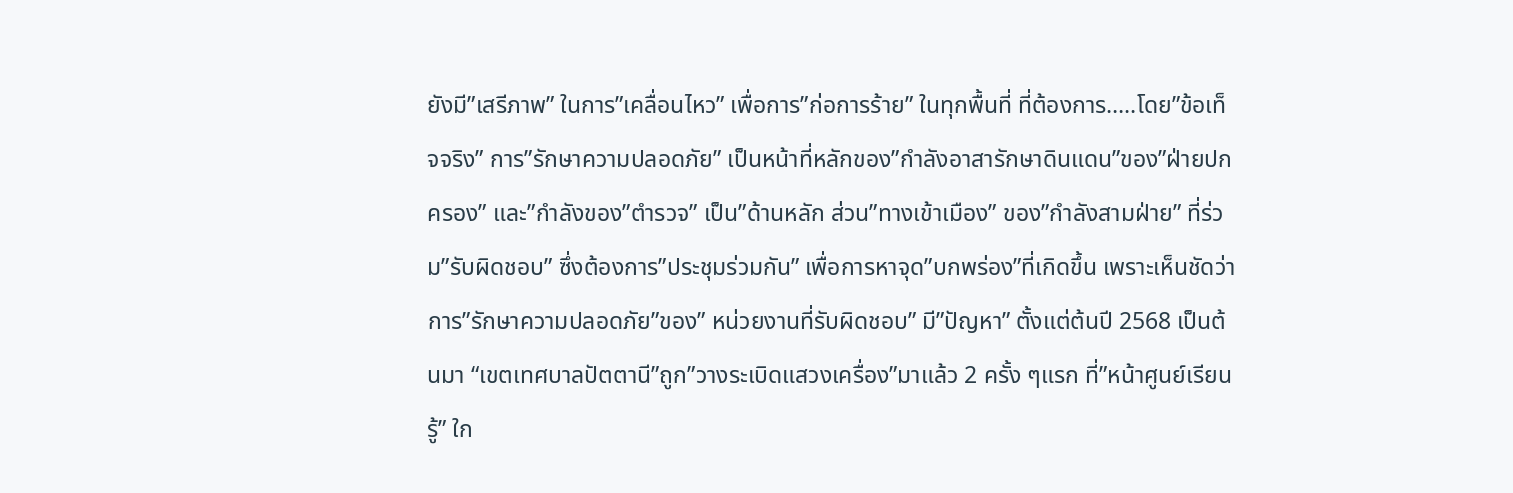ยังมี”เสรีภาพ” ในการ”เคลื่อนไหว” เพื่อการ”ก่อการร้าย” ในทุกพื้นที่ ที่ต้องการ…..โดย”ข้อเท็จจริง” การ”รักษาความปลอดภัย” เป็นหน้าที่หลักของ”กำลังอาสารักษาดินแดน”ของ”ฝ่ายปกครอง” และ”กำลังของ”ตำรวจ” เป็น”ด้านหลัก ส่วน”ทางเข้าเมือง” ของ”กำลังสามฝ่าย” ที่ร่วม”รับผิดชอบ” ซึ่งต้องการ”ประชุมร่วมกัน” เพื่อการหาจุด”บกพร่อง”ที่เกิดขึ้น เพราะเห็นชัดว่าการ”รักษาความปลอดภัย”ของ” หน่วยงานที่รับผิดชอบ” มี”ปัญหา” ตั้งแต่ต้นปี 2568 เป็นต้นมา “เขตเทศบาลปัตตานี”ถูก”วางระเบิดแสวงเครื่อง”มาแล้ว 2 ครั้ง ๆแรก ที่”หน้าศูนย์เรียนรู้” ใก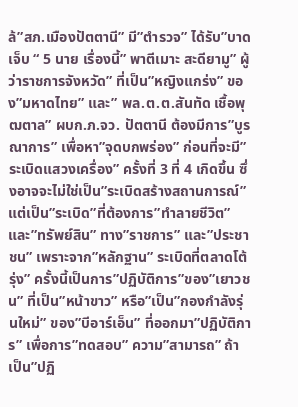ล้”สภ.เมืองปัตตานี” มี”ตำรวจ” ได้รับ”บาดเจ็บ “ 5 นาย เรื่องนี้” พาตีเมาะ สะดียามู” ผู้ว่าราชการจังหวัด” ที่เป็น”หญิงแกร่ง” ของ”มหาดไทย” และ” พล.ต.ต.สันทัด เชื้อพุฒตาล” ผบก.ภ.จว. ปัตตานี ต้องมีการ”บูรณาการ” เพื่อหา”จุดบกพร่อง” ก่อนที่จะมี”ระเบิดแสวงเครื่อง” ครั้งที่ 3 ที่ 4 เกิดขึ้น ซึ่งอาจจะไม่ใช่เป็น”ระเบิดสร้างสถานการณ์” แต่เป็น”ระเบิด”ที่ต้องการ”ทำลายชีวิต” และ”ทรัพย์สิน” ทาง”ราชการ” และ”ประชาชน” เพราะจาก”หลักฐาน” ระเบิดที่ตลาดโต้รุ่ง” ครั้งนี้เป็นการ”ปฏิบัติการ”ของ”เยาวชน” ที่เป็น”หน้าขาว” หรือ”เป็น”กองกำลังรุ่นใหม่” ของ”บีอาร์เอ็น” ที่ออกมา”ปฏิบัติการ” เพื่อการ”ทดสอบ” ความ”สามารถ” ถ้าเป็น”ปฏิ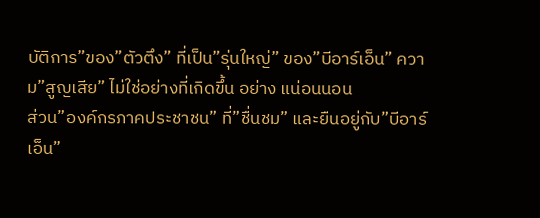บัติการ”ของ”ตัวตึง” ที่เป็น”รุ่นใหญ่” ของ”บีอาร์เอ็น” ความ”สูญเสีย” ไม่ใช่อย่างที่เกิดขึ้น อย่าง แน่อนนอน
ส่วน”องค์กรภาคประชาชน” ที่”ชื่นชม” และยืนอยู่กับ”บีอาร์เอ็น”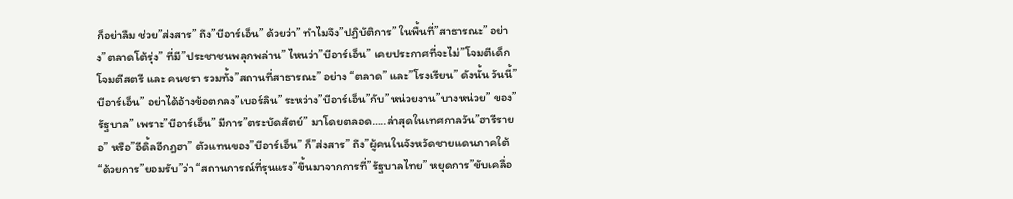ก็อย่าลืม ช่วย”ส่งสาร” ถึง”บีอาร์เอ็น” ด้วยว่า” ทำไมจึง”ปฏิบัติการ” ในพื้นที่”สาธารณะ” อย่าง”ตลาดโต้รุ่ง” ที่มี”ประชาชนพลุกพล่าน” ไหนว่า”บีอาร์เอ็น” เคยประกาศที่จะไม่”โจมตีเด็ก โจมตีสตรี และ คนชรา รวมทั้ง”สถานที่สาธารณะ” อย่าง “ตลาด” และ”โรงเรียน” ดังนั้น วันนี้”บีอาร์เอ็น” อย่าได้อ้างข้อตกลง”เบอร์ลิน” ระหว่าง”บีอาร์เอ็น”กับ”หน่วยงาน”บางหน่วย” ของ”รัฐบาล” เพราะ”บีอาร์เอ็น” มีการ”ตระบัดสัตย์” มาโดยตลอด…..ล่าสุดในเทศกาลวัน”ฮารีรายอ” หรือ”อีดิ้ลอีกฎฮา” ตัวแทนของ”บีอาร์เอ็น” ก็”ส่งสาร” ถึง”ผู้คนในจังหวัดชายแดนภาคใต้ “ด้วยการ”ยอมรับ”ว่า “สถานการณ์ที่รุนแรง”ขึ้นมาจากการที่”รัฐบาลไทย” หยุดการ”ขับเคลื่อ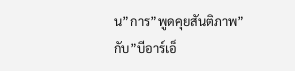น”การ”พูดคุยสันติภาพ” กับ”บีอาร์เอ็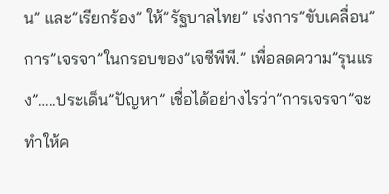น” และ”เรียกร้อง” ให้”รัฐบาลไทย” เร่งการ”ขับเคลื่อน”การ”เจรจา”ในกรอบของ”เจซีพีพี.” เพื่อลดความ”รุนแรง”…..ประเด็น”ปัญหา” เชื่อได้อย่างไรว่า”การเจรจา”จะทำให้ค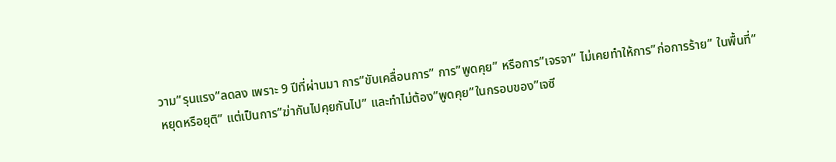วาม”รุนแรง”ลดลง เพราะ 9 ปีที่ผ่านมา การ”ขับเคลื่อนการ” การ”พูดคุย” หรือการ”เจรจา” ไม่เคยทำให้การ”ก่อการร้าย” ในพื้นที่”หยุดหรือยุติ” แต่เป็นการ”ฆ่ากันไปคุยกันไป” และทำไม่ต้อง”พูดคุย”ในกรอบของ”เจซี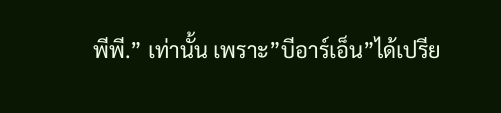พีพี.” เท่านั้น เพราะ”บีอาร์เอ็น”ได้เปรีย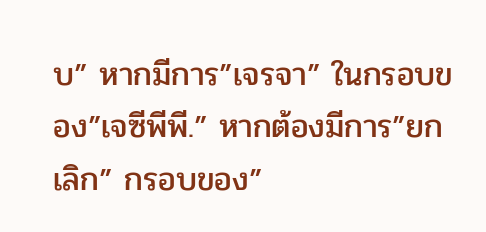บ” หากมีการ”เจรจา” ในกรอบของ”เจซีพีพี.” หากต้องมีการ”ยกเลิก” กรอบของ”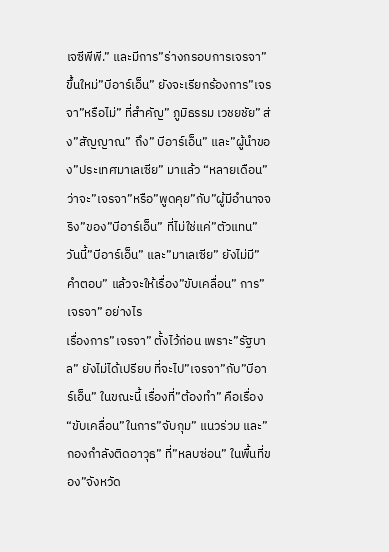เจซีพีพี.” และมีการ”ร่างกรอบการเจรจา” ขึ้นใหม่”บีอาร์เอ็น” ยังจะเรียกร้องการ”เจรจา”หรือไม่” ที่สำคัญ” ภูมิธรรม เวชยชัย” ส่ง”สัญญาณ” ถึง” บีอาร์เอ็น” และ”ผู้นำของ”ประเทศมาเลเซีย” มาแล้ว “หลายเดือน” ว่าจะ”เจรจา”หรือ”พูดคุย”กับ”ผู้มีอำนาจจริง”ของ”บีอาร์เอ็น” ที่ไม่ใช่แค่”ตัวแทน” วันนี้”บีอาร์เอ็น” และ”มาเลเซีย” ยังไม่มี”คำตอบ” แล้วจะให้เรื่อง”ขับเคลื่อน” การ”เจรจา” อย่างไร
เรื่องการ”เจรจา” ตั้งไว้ก่อน เพราะ”รัฐบาล” ยังไม่ได้เปรียบ ที่จะไป”เจรจา”กับ”บีอาร์เอ็น” ในขณะนี้ เรื่องที่”ต้องทำ” คือเรื่อง “ขับเคลื่อน”ในการ”จับกุม” แนวร่วม และ”กองกำลังติดอาวุธ” ที่”หลบซ่อน” ในพื้นที่ของ”จังหวัด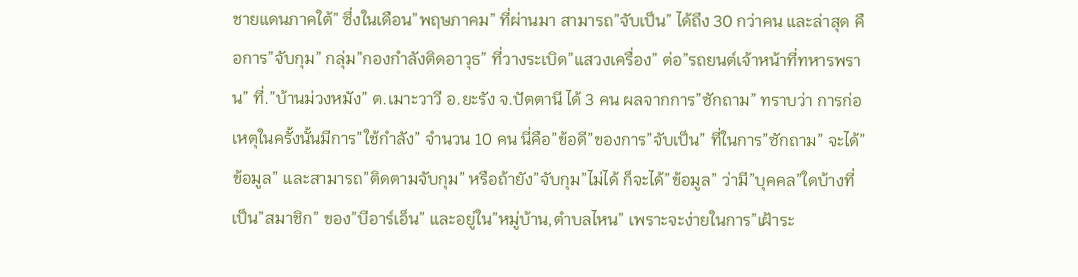ชายแดนภาคใต้” ซึ่งในเดือน”พฤษภาคม” ที่ผ่านมา สามารถ”จับเป็น” ได้ถึง 30 กว่าคน และล่าสุด คือการ”จับกุม” กลุ่ม”กองกำลังติดอาวุธ” ที่วางระเบิด”แสวงเครื่อง” ต่อ”รถยนต์เจ้าหน้าที่ทหารพราน” ที่.”บ้านม่วงหมัง” ต.เมาะวาวี อ.ยะรัง จ.ปัตตานี ได้ 3 คน ผลจากการ”ซักถาม” ทราบว่า การก่อเหตุในครั้งนั้นมีการ”ใช้กำลัง” จำนวน 10 คน นี่คือ”ข้อดี”ของการ”จับเป็น” ที่ในการ”ซักถาม” จะได้”ข้อมูล” และสามารถ”ติดตามจับกุม” หรือถ้ายัง”จับกุม”ไม่ได้ ก็จะได้”ข้อมูล” ว่ามี”บุคคล”ใดบ้างที่เป็น”สมาชิก” ของ”บีอาร์เอ็น” และอยู่ใน”หมู่บ้าน,ตำบลไหน” เพราะจะง่ายในการ”เฝ้าระ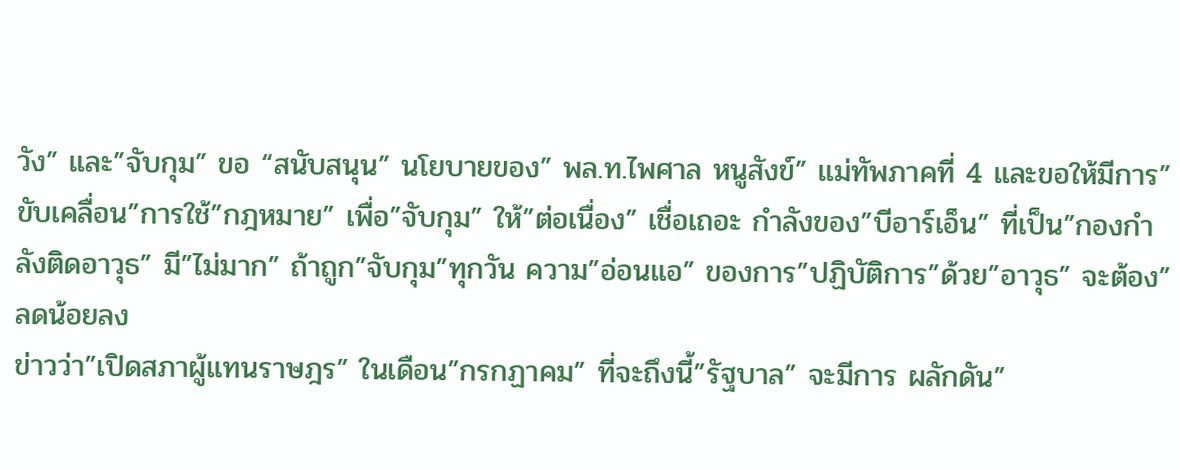วัง” และ”จับกุม” ขอ “สนับสนุน” นโยบายของ” พล.ท.ไพศาล หนูสังข์” แม่ทัพภาคที่ 4 และขอให้มีการ”ขับเคลื่อน”การใช้”กฎหมาย” เพื่อ”จับกุม” ให้”ต่อเนื่อง” เชื่อเถอะ กำลังของ”บีอาร์เอ็น” ที่เป็น”กองกำลังติดอาวุธ” มี”ไม่มาก” ถ้าถูก”จับกุม”ทุกวัน ความ”อ่อนแอ” ของการ”ปฏิบัติการ”ด้วย”อาวุธ” จะต้อง”ลดน้อยลง
ข่าวว่า”เปิดสภาผู้แทนราษฎร” ในเดือน”กรกฏาคม” ที่จะถึงนี้”รัฐบาล” จะมีการ ผลักดัน”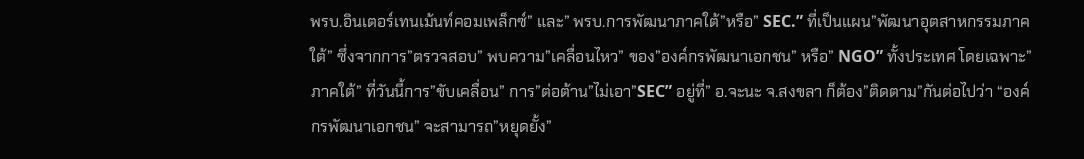พรบ.อินเตอร์เทนเม้นท์คอมเพล็กซ์” และ” พรบ.การพัฒนาภาคใต้”หรือ” SEC.” ที่เป็นแผน”พัฒนาอุตสาหกรรมภาคใต้” ซึ่งจากการ”ตรวจสอบ” พบความ”เคลื่อนไหว” ของ”องค์กรพัฒนาเอกชน” หรือ” NGO” ทั้งประเทศ โดยเฉพาะ”ภาคใต้” ที่วันนี้การ”ขับเคลื่อน” การ”ต่อต้าน”ไม่เอา”SEC” อยู่ที่” อ.จะนะ จ.สงขลา ก็ต้อง”ติดตาม”กันต่อไปว่า “องค์กรพัฒนาเอกชน” จะสามารถ”หยุดยั้ง”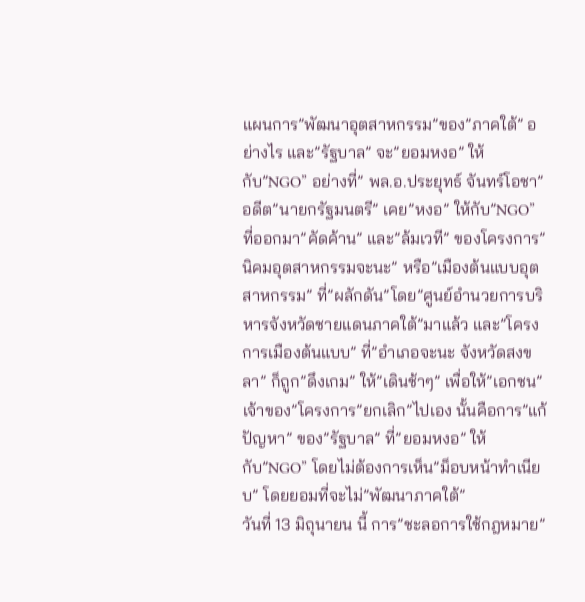แผนการ”พัฒนาอุตสาหกรรม”ของ”ภาคใต้” อย่างไร และ”รัฐบาล” จะ”ยอมหงอ” ให้กับ”NGO” อย่างที่” พล.อ.ประยุทธ์ จันทร์โอชา” อดีต”นายกรัฐมนตรี” เคย”หงอ” ให้กับ”NGO” ที่ออกมา”คัดค้าน” และ”ล้มเวที” ของโครงการ”นิคมอุตสาหกรรมจะนะ” หรือ”เมืองต้นแบบอุตสาหกรรม” ที่”ผลักดัน”โดย”ศูนย์อำนวยการบริหารจังหวัดชายแดนภาคใต้”มาแล้ว และ”โครงการเมืองต้นแบบ” ที่”อำเภอจะนะ จังหวัดสงขลา” ก็ถูก”ดึงเกม” ให้”เดินช้าๆ” เพื่อให้”เอกชน” เจ้าของ”โครงการ”ยกเลิก”ไปเอง นั้นคือการ”แก้ปัญหา” ของ”รัฐบาล” ที่”ยอมหงอ” ให้กับ”NGO” โดยไม่ต้องการเห็น”ม็อบหน้าทำเนียบ” โดยยอมที่จะไม่”พัฒนาภาคใต้”
วันที่ 13 มิถุนายน นี้ การ”ชะลอการใช้กฎหมาย”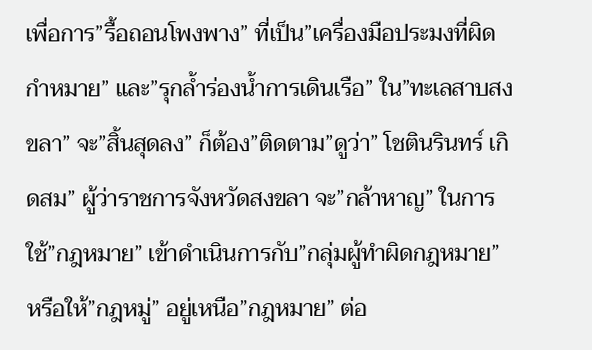เพื่อการ”รื้อถอนโพงพาง” ที่เป็น”เครื่องมือประมงที่ผิดกำหมาย” และ”รุกล้ำร่องน้ำการเดินเรือ” ใน”ทะเลสาบสงขลา” จะ”สิ้นสุดลง” ก็ต้อง”ติดตาม”ดูว่า” โชตินรินทร์ เกิดสม” ผู้ว่าราชการจังหวัดสงขลา จะ”กล้าหาญ” ในการใช้”กฎหมาย” เข้าดำเนินการกับ”กลุ่มผู้ทำผิดกฎหมาย” หรือให้”กฎหมู่” อยู่เหนือ”กฎหมาย” ต่อ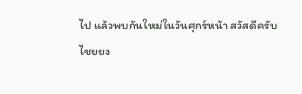ไป แล้วพบกันใหม่ในวันศุกร์หน้า สวัสดีครับ
ไชยยง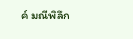ค์ มณีพิลึก